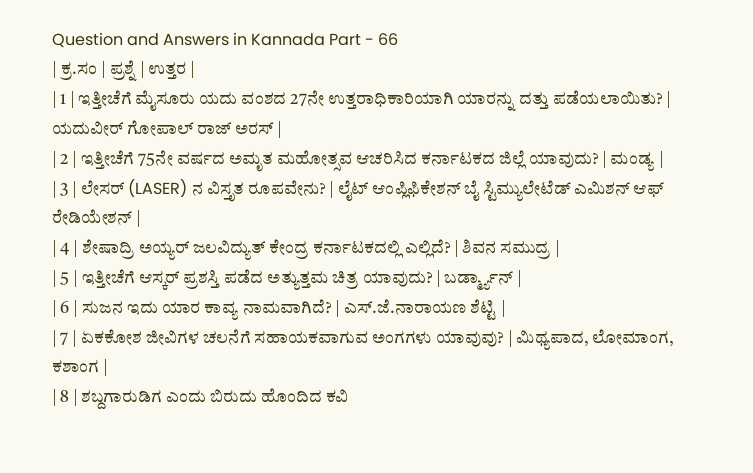Question and Answers in Kannada Part - 66
| ಕ್ರ.ಸಂ | ಪ್ರಶ್ನೆ | ಉತ್ತರ |
| 1 | ಇತ್ತೀಚೆಗೆ ಮೈಸೂರು ಯದು ವಂಶದ 27ನೇ ಉತ್ತರಾಧಿಕಾರಿಯಾಗಿ ಯಾರನ್ನು ದತ್ತು ಪಡೆಯಲಾಯಿತು? | ಯದುವೀರ್ ಗೋಪಾಲ್ ರಾಜ್ ಅರಸ್ |
| 2 | ಇತ್ತೀಚೆಗೆ 75ನೇ ವರ್ಷದ ಅಮೃತ ಮಹೋತ್ಸವ ಆಚರಿಸಿದ ಕರ್ನಾಟಕದ ಜಿಲ್ಲೆ ಯಾವುದು? | ಮಂಡ್ಯ |
| 3 | ಲೇಸರ್ (LASER) ನ ವಿಸ್ತೃತ ರೂಪವೇನು? | ಲೈಟ್ ಆಂಪ್ಲಿಫಿಕೇಶನ್ ಬೈ ಸ್ಟಿಮ್ಯುಲೇಟೆಡ್ ಎಮಿಶನ್ ಆಫ್ ರೇಡಿಯೇಶನ್ |
| 4 | ಶೇಷಾದ್ರಿ ಅಯ್ಯರ್ ಜಲವಿದ್ಯುತ್ ಕೇಂದ್ರ ಕರ್ನಾಟಕದಲ್ಲಿ ಎಲ್ಲಿದೆ? | ಶಿವನ ಸಮುದ್ರ |
| 5 | ಇತ್ತೀಚೆಗೆ ಆಸ್ಕರ್ ಪ್ರಶಸ್ತಿ ಪಡೆದ ಅತ್ಯುತ್ತಮ ಚಿತ್ರ ಯಾವುದು? | ಬರ್ಡ್ಮ್ಯಾನ್ |
| 6 | ಸುಜನ ಇದು ಯಾರ ಕಾವ್ಯ ನಾಮವಾಗಿದೆ? | ಎಸ್.ಜೆ.ನಾರಾಯಣ ಶೆಟ್ಟಿ |
| 7 | ಏಕಕೋಶ ಜೀವಿಗಳ ಚಲನೆಗೆ ಸಹಾಯಕವಾಗುವ ಅಂಗಗಳು ಯಾವುವು? | ಮಿಥ್ಯಪಾದ, ಲೋಮಾಂಗ, ಕಶಾಂಗ |
| 8 | ಶಬ್ದಗಾರುಡಿಗ ಎಂದು ಬಿರುದು ಹೊಂದಿದ ಕವಿ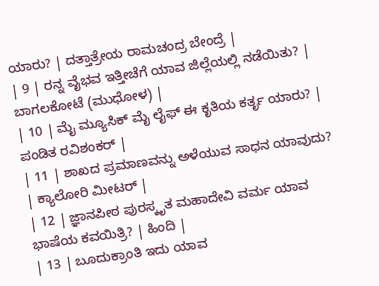ಯಾರು? | ದತ್ತಾತ್ರೇಯ ರಾಮಚಂದ್ರ ಬೇಂದ್ರೆ |
| 9 | ರನ್ನ ವೈಭವ ಇತ್ತೀಚೆಗೆ ಯಾವ ಜಿಲ್ಲೆಯಲ್ಲಿ ನಡೆಯಿತು? | ಬಾಗಲಕೋಟೆ (ಮುಧೋಳ) |
| 10 | ಮೈ ಮ್ಯೂಸಿಕ್ ಮೈ ಲೈಫ್ ಈ ಕೃತಿಯ ಕರ್ತೃ ಯಾರು? | ಪಂಡಿತ ರವಿಶಂಕರ್ |
| 11 | ಶಾಖದ ಪ್ರಮಾಣವನ್ನು ಅಳೆಯುವ ಸಾಧನ ಯಾವುದು? | ಕ್ಯಾಲೋರಿ ಮೀಟರ್ |
| 12 | ಜ್ಞಾನಪೀಠ ಪುರಸ್ಕೃತ ಮಹಾದೇವಿ ವರ್ಮ ಯಾವ ಭಾಷೆಯ ಕವಯಿತ್ರಿ? | ಹಿಂದಿ |
| 13 | ಬೂದುಕ್ರಾಂತಿ ಇದು ಯಾವ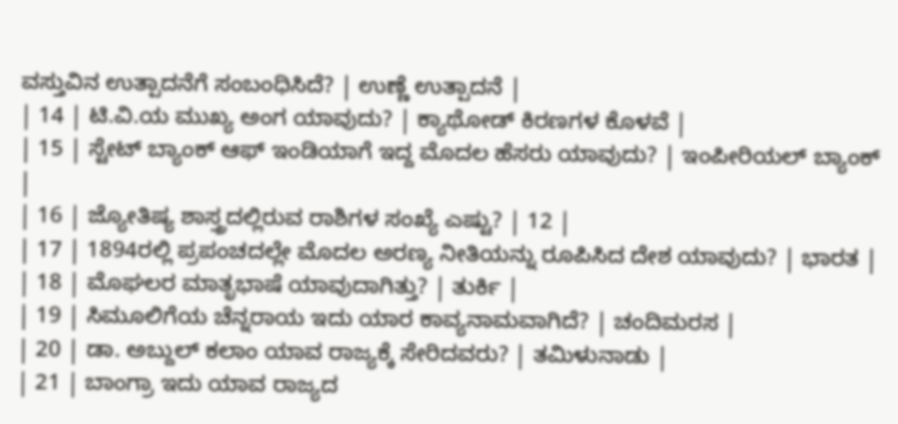ವಸ್ತುವಿನ ಉತ್ಪಾದನೆಗೆ ಸಂಬಂಧಿಸಿದೆ? | ಉಣ್ಣೆ ಉತ್ಪಾದನೆ |
| 14 | ಟಿ.ವಿ.ಯ ಮುಖ್ಯ ಅಂಗ ಯಾವುದು? | ಕ್ಯಾಥೋಡ್ ಕಿರಣಗಳ ಕೊಳವೆ |
| 15 | ಸ್ಟೇಟ್ ಬ್ಯಾಂಕ್ ಆಫ್ ಇಂಡಿಯಾಗೆ ಇದ್ದ ಮೊದಲ ಹೆಸರು ಯಾವುದು? | ಇಂಪೀರಿಯಲ್ ಬ್ಯಾಂಕ್ |
| 16 | ಜ್ಯೋತಿಷ್ಯ ಶಾಸ್ತ್ರದಲ್ಲಿರುವ ರಾಶಿಗಳ ಸಂಖ್ಯೆ ಎಷ್ಟು? | 12 |
| 17 | 1894ರಲ್ಲಿ ಪ್ರಪಂಚದಲ್ಲೇ ಮೊದಲ ಅರಣ್ಯ ನೀತಿಯನ್ನು ರೂಪಿಸಿದ ದೇಶ ಯಾವುದು? | ಭಾರತ |
| 18 | ಮೊಘಲರ ಮಾತೃಭಾಷೆ ಯಾವುದಾಗಿತ್ತು? | ತುರ್ಕಿ |
| 19 | ಸಿಮೂಲಿಗೆಯ ಚೆನ್ನರಾಯ ಇದು ಯಾರ ಕಾವ್ಯನಾಮವಾಗಿದೆ? | ಚಂದಿಮರಸ |
| 20 | ಡಾ. ಅಬ್ದುಲ್ ಕಲಾಂ ಯಾವ ರಾಜ್ಯಕ್ಕೆ ಸೇರಿದವರು? | ತಮಿಳುನಾಡು |
| 21 | ಬಾಂಗ್ರಾ ಇದು ಯಾವ ರಾಜ್ಯದ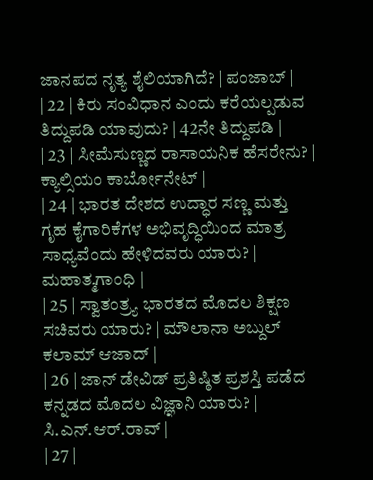ಜಾನಪದ ನೃತ್ಯ ಶೈಲಿಯಾಗಿದೆ? | ಪಂಜಾಬ್ |
| 22 | ಕಿರು ಸಂವಿಧಾನ ಎಂದು ಕರೆಯಲ್ಪಡುವ ತಿದ್ದುಪಡಿ ಯಾವುದು? | 42ನೇ ತಿದ್ದುಪಡಿ |
| 23 | ಸೀಮೆಸುಣ್ಣದ ರಾಸಾಯನಿಕ ಹೆಸರೇನು? | ಕ್ಯಾಲ್ಸಿಯಂ ಕಾರ್ಬೋನೇಟ್ |
| 24 | ಭಾರತ ದೇಶದ ಉದ್ಧಾರ ಸಣ್ಣ ಮತ್ತು ಗೃಹ ಕೈಗಾರಿಕೆಗಳ ಅಭಿವೃದ್ಧಿಯಿಂದ ಮಾತ್ರ ಸಾಧ್ಯವೆಂದು ಹೇಳಿದವರು ಯಾರು? | ಮಹಾತ್ಮಗಾಂಧಿ |
| 25 | ಸ್ವಾತಂತ್ರ್ಯ ಭಾರತದ ಮೊದಲ ಶಿಕ್ಷಣ ಸಚಿವರು ಯಾರು? | ಮೌಲಾನಾ ಅಬ್ದುಲ್ ಕಲಾಮ್ ಆಜಾದ್ |
| 26 | ಜಾನ್ ಡೇವಿಡ್ ಪ್ರತಿಷ್ಠಿತ ಪ್ರಶಸ್ತಿ ಪಡೆದ ಕನ್ನಡದ ಮೊದಲ ವಿಜ್ಞಾನಿ ಯಾರು? | ಸಿ.ಎನ್.ಆರ್.ರಾವ್ |
| 27 |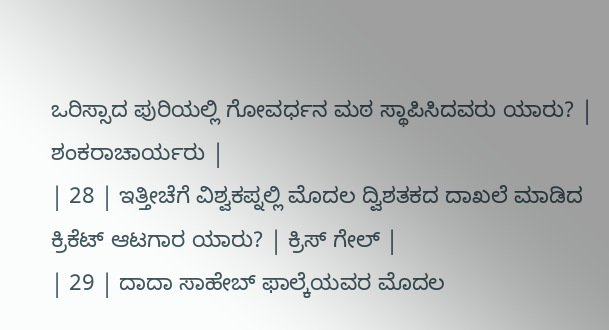ಒರಿಸ್ಸಾದ ಪುರಿಯಲ್ಲಿ ಗೋವರ್ಧನ ಮಠ ಸ್ಥಾಪಿಸಿದವರು ಯಾರು? | ಶಂಕರಾಚಾರ್ಯರು |
| 28 | ಇತ್ತೀಚೆಗೆ ವಿಶ್ವಕಪ್ನಲ್ಲಿ ಮೊದಲ ದ್ವಿಶತಕದ ದಾಖಲೆ ಮಾಡಿದ ಕ್ರಿಕೆಟ್ ಆಟಗಾರ ಯಾರು? | ಕ್ರಿಸ್ ಗೇಲ್ |
| 29 | ದಾದಾ ಸಾಹೇಬ್ ಫಾಲ್ಕೆಯವರ ಮೊದಲ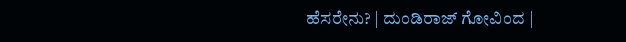ಹೆಸರೇನು? | ದುಂಡಿರಾಜ್ ಗೋವಿಂದ |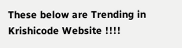These below are Trending in Krishicode Website !!!!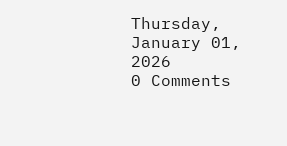Thursday, January 01, 2026
0 Comments